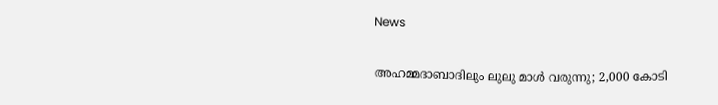News

അഹമ്മദാബാദിലും ലുലു മാള്‍ വരുന്നു; 2,000 കോടി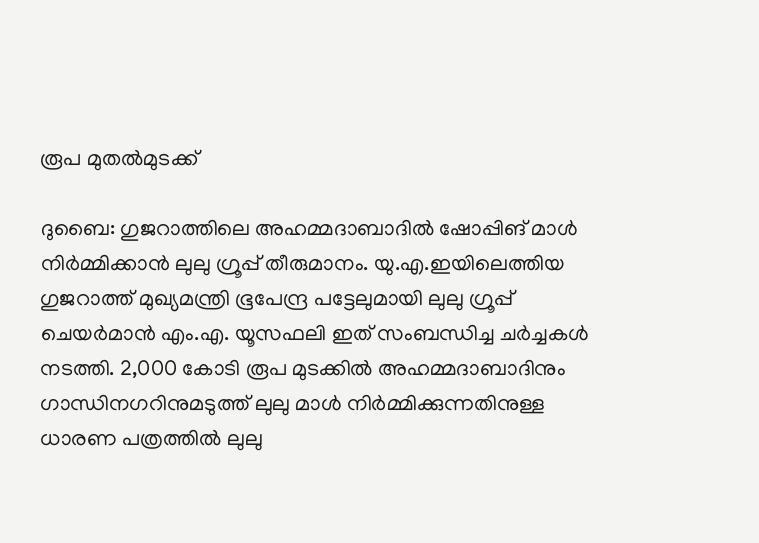രൂപ മുതല്‍മുടക്ക്

ദുബൈ: ഗുജറാത്തിലെ അഹമ്മദാബാദില്‍ ഷോപ്പിങ് മാള്‍ നിര്‍മ്മിക്കാന്‍ ലുലു ഗ്രൂപ്പ് തീരുമാനം. യു.എ.ഇയിലെത്തിയ ഗുജറാത്ത് മുഖ്യമന്ത്രി ഭൂപേന്ദ്ര പട്ടേലുമായി ലുലു ഗ്രൂപ്പ് ചെയര്‍മാന്‍ എം.എ. യൂസഫലി ഇത് സംബന്ധിച്ച ചര്‍ച്ചകള്‍ നടത്തി. 2,000 കോടി രൂപ മുടക്കില്‍ അഹമ്മദാബാദിനും ഗാന്ധിനഗറിനുമടുത്ത് ലുലു മാള്‍ നിര്‍മ്മിക്കുന്നതിനുള്ള ധാരണ പത്രത്തില്‍ ലുലു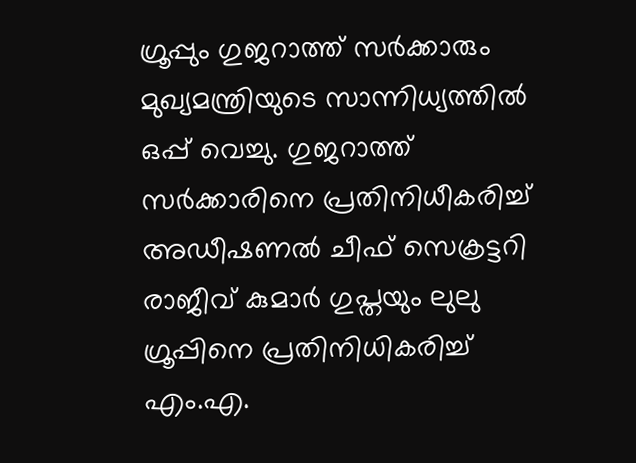ഗ്രൂപ്പും ഗുജറാത്ത് സര്‍ക്കാരും മുഖ്യമന്ത്രിയുടെ സാന്നിധ്യത്തില്‍ ഒപ്പ് വെച്ചു. ഗുജറാത്ത് സര്‍ക്കാരിനെ പ്രതിനിധീകരിച്ച് അഡീഷണല്‍ ചീഫ് സെക്രട്ടറി രാജീവ് കുമാര്‍ ഗുപ്തയും ലുലു ഗ്രൂപ്പിനെ പ്രതിനിധികരിച്ച് എം.എ.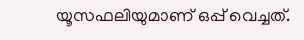യൂസഫലിയുമാണ് ഒപ്പ് വെച്ചത്.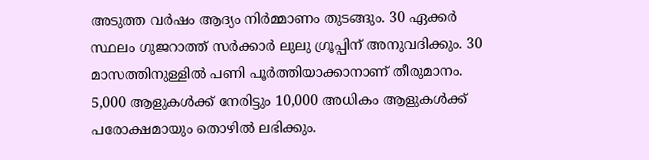അടുത്ത വര്‍ഷം ആദ്യം നിര്‍മ്മാണം തുടങ്ങും. 30 ഏക്കര്‍ സ്ഥലം ഗുജറാത്ത് സര്‍ക്കാര്‍ ലുലു ഗ്രൂപ്പിന് അനുവദിക്കും. 30 മാസത്തിനുള്ളില്‍ പണി പൂര്‍ത്തിയാക്കാനാണ് തീരുമാനം. 5,000 ആളുകള്‍ക്ക് നേരിട്ടും 10,000 അധികം ആളുകള്‍ക്ക് പരോക്ഷമായും തൊഴില്‍ ലഭിക്കും.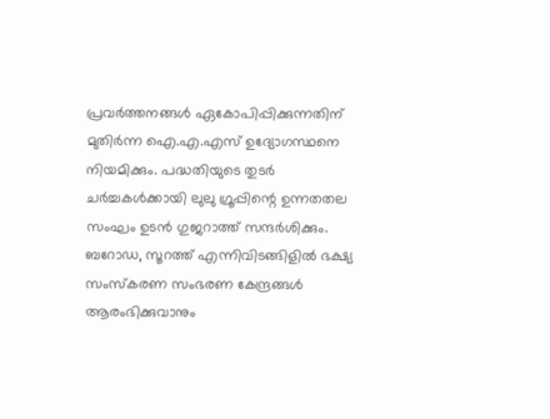പ്രവര്‍ത്തനങ്ങള്‍ ഏകോപിപ്പിക്കുന്നതിന് മുതിര്‍ന്ന ഐ.എ.എസ് ഉദ്യോഗസ്ഥനെ നിയമിക്കും. പദ്ധതിയുടെ തുടര്‍ ചര്‍ച്ചകള്‍ക്കായി ലുലു ഗ്രൂപ്പിന്റെ ഉന്നതതല സംഘം ഉടന്‍ ഗുജറാത്ത് സന്ദര്‍ശിക്കും. ബറോഡ, സൂറത്ത് എന്നിവിടങ്ങിളില്‍ ഭക്ഷ്യ സംസ്‌കരണ സംഭരണ കേന്ദ്രങ്ങള്‍ ആരംഭിക്കുവാനും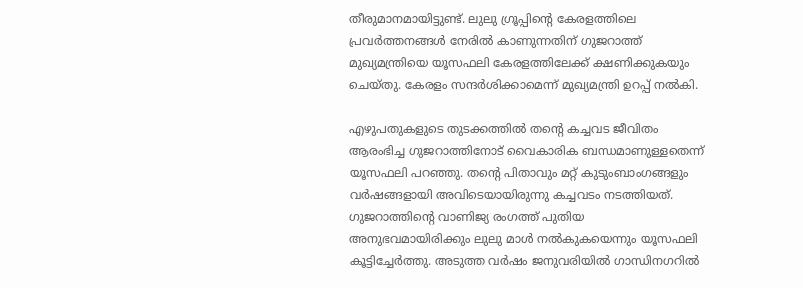തീരുമാനമായിട്ടുണ്ട്. ലുലു ഗ്രൂപ്പിന്റെ കേരളത്തിലെ പ്രവര്‍ത്തനങ്ങള്‍ നേരില്‍ കാണുന്നതിന് ഗുജറാത്ത് മുഖ്യമന്ത്രിയെ യൂസഫലി കേരളത്തിലേക്ക് ക്ഷണിക്കുകയും ചെയ്തു. കേരളം സന്ദര്‍ശിക്കാമെന്ന് മുഖ്യമന്ത്രി ഉറപ്പ് നല്‍കി.

എഴുപതുകളുടെ തുടക്കത്തില്‍ തന്റെ കച്ചവട ജീവിതം ആരംഭിച്ച ഗുജറാത്തിനോട് വൈകാരിക ബന്ധമാണുള്ളതെന്ന് യൂസഫലി പറഞ്ഞു. തന്റെ പിതാവും മറ്റ് കുടുംബാംഗങ്ങളും വര്‍ഷങ്ങളായി അവിടെയായിരുന്നു കച്ചവടം നടത്തിയത്. ഗുജറാത്തിന്റെ വാണിജ്യ രംഗത്ത് പുതിയ അനുഭവമായിരിക്കും ലുലു മാള്‍ നല്‍കുകയെന്നും യൂസഫലി കൂട്ടിച്ചേര്‍ത്തു. അടുത്ത വര്‍ഷം ജനുവരിയില്‍ ഗാന്ധിനഗറില്‍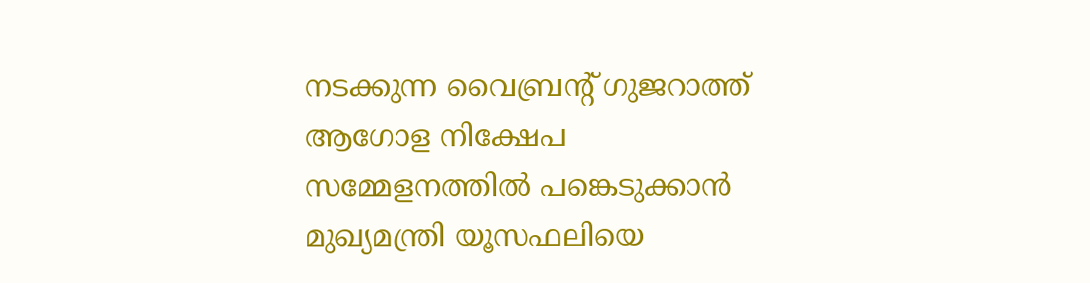നടക്കുന്ന വൈബ്രന്റ് ഗുജറാത്ത് ആഗോള നിക്ഷേപ സമ്മേളനത്തില്‍ പങ്കെടുക്കാന്‍ മുഖ്യമന്ത്രി യൂസഫലിയെ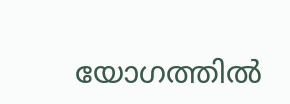യോഗത്തില്‍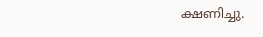ക്ഷണിച്ചു.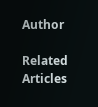Author

Related Articles